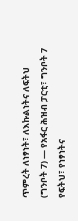ጥምረት ለነፃነት፣ ለእኩልነትና ለፍትህ
(ግንቦት 7) — የአፋር ሕዝብ ፓርቲ፣ ግንቦት 7 የፍትህ፣ የነፃነትና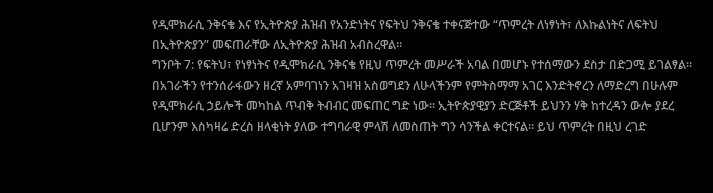የዲሞክራሲ ንቅናቄ እና የኢትዮጵያ ሕዝብ የአንድነትና የፍትህ ንቅናቄ ተቀናጅተው “ጥምረት ለነፃነት፣ ለእኩልነትና ለፍትህ በኢትዮጵያን” መፍጠራቸው ለኢትዮጵያ ሕዝብ አብስረዋል።
ግንቦት 7: የፍትህ፣ የነፃነትና የዲሞክራሲ ንቅናቄ የዚህ ጥምረት መሥራች አባል በመሆኑ የተሰማውን ደስታ በድጋሚ ይገልፃል።
በአገራችን የተንሰራፋውን ዘረኛ አምባገነን አገዛዝ አስወግደን ለሁላችንም የምትስማማ አገር እንድትኖረን ለማድረግ በሁሉም የዲሞክራሲ ኃይሎች መካከል ጥብቅ ትብብር መፍጠር ግድ ነው። ኢትዮጵያዊያን ድርጅቶች ይህንን ሃቅ ከተረዳን ውሎ ያደረ ቢሆንም እስካዛሬ ድረስ ዘላቂነት ያለው ተግባራዊ ምላሽ ለመስጠት ግን ሳንችል ቀርተናል። ይህ ጥምረት በዚህ ረገድ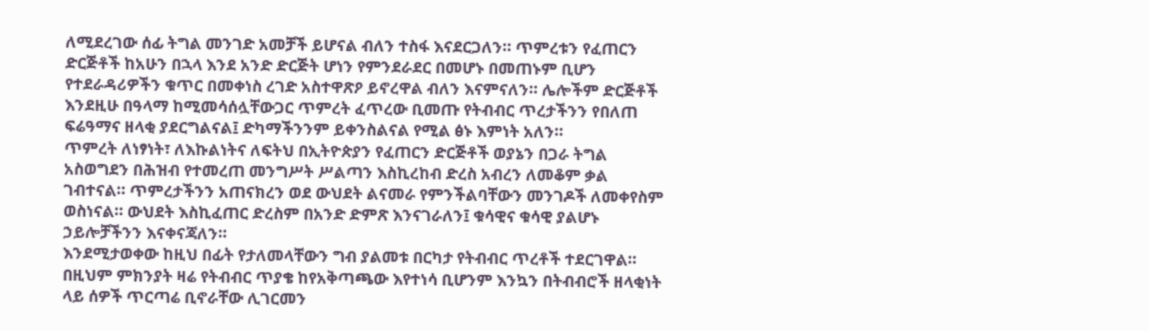ለሚደረገው ሰፊ ትግል መንገድ አመቻች ይሆናል ብለን ተስፋ እናደርጋለን። ጥምረቱን የፈጠርን ድርጅቶች ከአሁን በኋላ እንደ አንድ ድርጅት ሆነን የምንደራደር በመሆኑ በመጠኑም ቢሆን የተደራዳሪዎችን ቁጥር በመቀነስ ረገድ አስተዋጽዖ ይኖረዋል ብለን እናምናለን። ሌሎችም ድርጅቶች እንደዚሁ በዓላማ ከሚመሳሰሏቸውጋር ጥምረት ፈጥረው ቢመጡ የትብብር ጥረታችንን የበለጠ ፍሬዓማና ዘላቂ ያደርግልናል፤ ድካማችንንም ይቀንስልናል የሚል ፅኑ እምነት አለን።
ጥምረት ለነፃነት፣ ለእኩልነትና ለፍትህ በኢትዮጵያን የፈጠርን ድርጅቶች ወያኔን በጋራ ትግል አስወግደን በሕዝብ የተመረጠ መንግሥት ሥልጣን እስኪረከብ ድረስ አብረን ለመቆም ቃል ገብተናል። ጥምረታችንን አጠናክረን ወደ ውህደት ልናመራ የምንችልባቸውን መንገዶች ለመቀየስም ወስነናል። ውህደት እስኪፈጠር ድረስም በአንድ ድምጽ እንናገራለን፤ ቁሳዊና ቁሳዊ ያልሆኑ ኃይሎቻችንን እናቀናጃለን።
እንደሚታወቀው ከዚህ በፊት የታለመላቸውን ግብ ያልመቱ በርካታ የትብብር ጥረቶች ተደርገዋል። በዚህም ምክንያት ዛሬ የትብብር ጥያቄ ከየአቅጣጫው እየተነሳ ቢሆንም እንኳን በትብብሮች ዘላቂነት ላይ ሰዎች ጥርጣሬ ቢኖራቸው ሊገርመን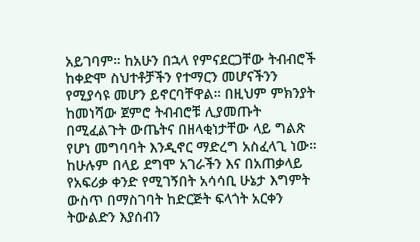አይገባም። ከአሁን በኋላ የምናደርጋቸው ትብብሮች ከቀድሞ ስህተቶቻችን የተማርን መሆናችንን የሚያሳዩ መሆን ይኖርባቸዋል። በዚህም ምክንያት ከመነሻው ጀምሮ ትብብሮቹ ሊያመጡት በሚፈልጉት ውጤትና በዘላቂነታቸው ላይ ግልጽ የሆነ መግባባት እንዲኖር ማድረግ አስፈላጊ ነው። ከሁሉም በላይ ደግሞ አገራችን እና በአጠቃላይ የአፍሪቃ ቀንድ የሚገኝበት አሳሳቢ ሁኔታ እግምት ውስጥ በማስገባት ከድርጅት ፍላጎት አርቀን ትውልድን እያሰብን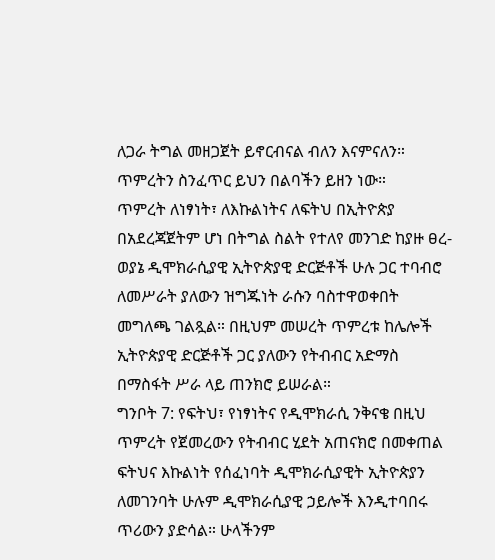ለጋራ ትግል መዘጋጀት ይኖርብናል ብለን እናምናለን። ጥምረትን ስንፈጥር ይህን በልባችን ይዘን ነው።
ጥምረት ለነፃነት፣ ለእኩልነትና ለፍትህ በኢትዮጵያ በአደረጃጀትም ሆነ በትግል ስልት የተለየ መንገድ ከያዙ ፀረ-ወያኔ ዲሞክራሲያዊ ኢትዮጵያዊ ድርጅቶች ሁሉ ጋር ተባብሮ ለመሥራት ያለውን ዝግጁነት ራሱን ባስተዋወቀበት መግለጫ ገልጿል። በዚህም መሠረት ጥምረቱ ከሌሎች ኢትዮጵያዊ ድርጅቶች ጋር ያለውን የትብብር አድማስ በማስፋት ሥራ ላይ ጠንክሮ ይሠራል።
ግንቦት 7: የፍትህ፣ የነፃነትና የዲሞክራሲ ንቅናቄ በዚህ ጥምረት የጀመረውን የትብብር ሂደት አጠናክሮ በመቀጠል ፍትህና እኩልነት የሰፈነባት ዲሞክራሲያዊት ኢትዮጵያን ለመገንባት ሁሉም ዲሞክራሲያዊ ኃይሎች እንዲተባበሩ ጥሪውን ያድሳል። ሁላችንም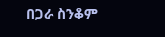በጋራ ስንቆም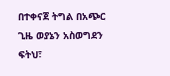በተቀናጀ ትግል በአጭር ጊዜ ወያኔን አስወግደን ፍትህ፣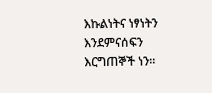እኩልነትና ነፃነትን እንደምናሰፍን እርግጠኞች ነን።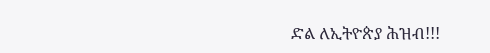ድል ለኢትዮጵያ ሕዝብ!!!